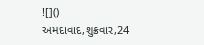![]()
અમદાવાદ,શુક્રવાર,24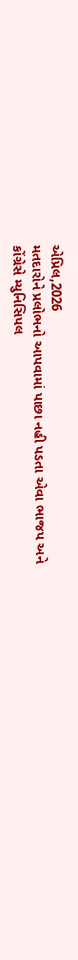એપ્રિલ,2026
મતદારોને પ્રલોભનો આપવામાં પાછા નહી પડતા એવા ભાજપ અને
કોંગ્રેસે મ્યુનિસિપલ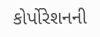કોર્પોરેશનની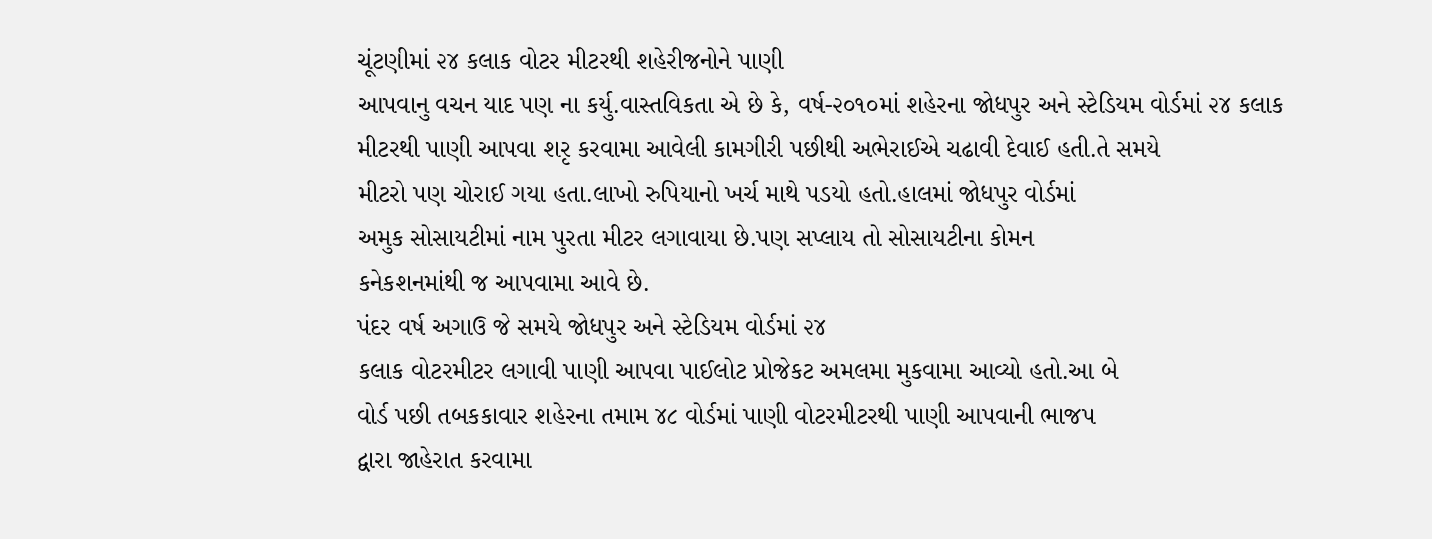ચૂંટણીમાં ૨૪ કલાક વોટર મીટરથી શહેરીજનોને પાણી
આપવાનુ વચન યાદ પણ ના કર્યુ.વાસ્તવિકતા એ છે કે, વર્ષ-૨૦૧૦માં શહેરના જોધપુર અને સ્ટેડિયમ વોર્ડમાં ૨૪ કલાક
મીટરથી પાણી આપવા શરૃ કરવામા આવેલી કામગીરી પછીથી અભેરાઈએ ચઢાવી દેવાઈ હતી.તે સમયે
મીટરો પણ ચોરાઈ ગયા હતા.લાખો રુપિયાનો ખર્ચ માથે પડયો હતો.હાલમાં જોધપુર વોર્ડમાં
અમુક સોસાયટીમાં નામ પુરતા મીટર લગાવાયા છે.પણ સપ્લાય તો સોસાયટીના કોમન
કનેકશનમાંથી જ આપવામા આવે છે.
પંદર વર્ષ અગાઉ જે સમયે જોધપુર અને સ્ટેડિયમ વોર્ડમાં ૨૪
કલાક વોટરમીટર લગાવી પાણી આપવા પાઈલોટ પ્રોજેકટ અમલમા મુકવામા આવ્યો હતો.આ બે
વોર્ડ પછી તબકકાવાર શહેરના તમામ ૪૮ વોર્ડમાં પાણી વોટરમીટરથી પાણી આપવાની ભાજપ
દ્વારા જાહેરાત કરવામા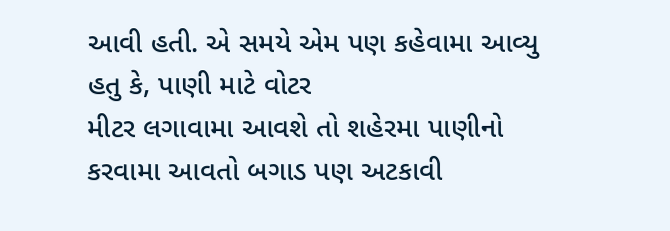આવી હતી. એ સમયે એમ પણ કહેવામા આવ્યુ હતુ કે, પાણી માટે વોટર
મીટર લગાવામા આવશે તો શહેરમા પાણીનો
કરવામા આવતો બગાડ પણ અટકાવી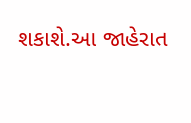શકાશે.આ જાહેરાત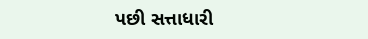પછી સત્તાધારી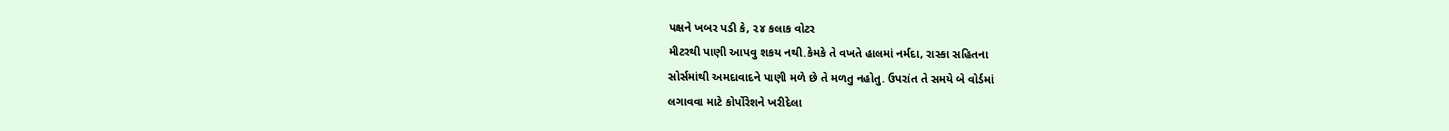પક્ષને ખબર પડી કે, ૨૪ કલાક વોટર
મીટરથી પાણી આપવુ શકય નથી.કેમકે તે વખતે હાલમાં નર્મદા, રાસ્કા સહિતના
સોર્સમાંથી અમદાવાદને પાણી મળે છે તે મળતુ નહોતુ. ઉપરાંત તે સમયે બે વોર્ડમાં
લગાવવા માટે કોર્પોરેશને ખરીદેલા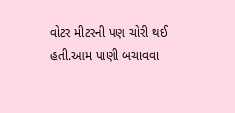વોટર મીટરની પણ ચોરી થઈ હતી.આમ પાણી બચાવવા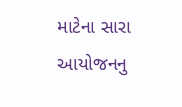માટેના સારા આયોજનનુ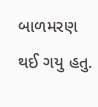બાળમરણ થઈ ગયુ હતુ.